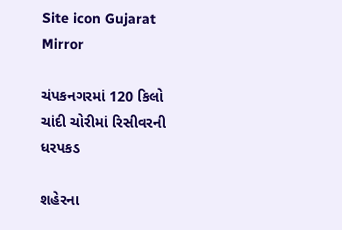Site icon Gujarat Mirror

ચંપકનગરમાં 120 કિલો ચાંદી ચોરીમાં રિસીવરની ધરપકડ

શહેરના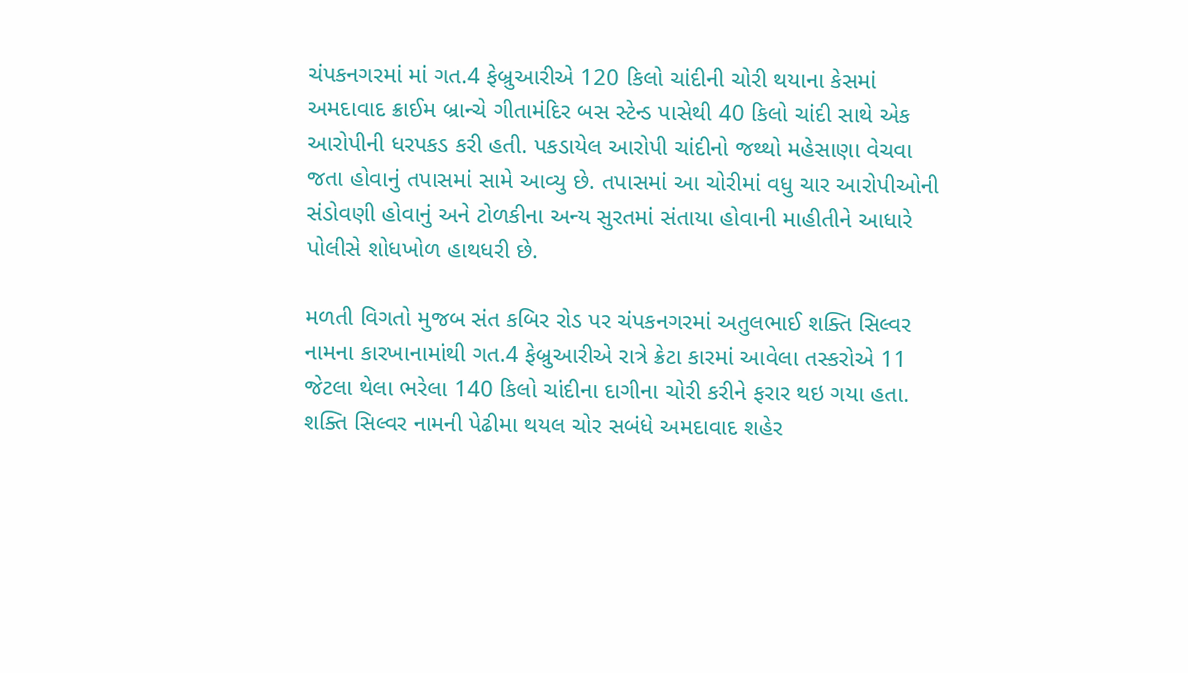ચંપકનગરમાં માં ગત.4 ફેબ્રુઆરીએ 120 કિલો ચાંદીની ચોરી થયાના કેસમાં અમદાવાદ ક્રાઈમ બ્રાન્ચે ગીતામંદિર બસ સ્ટેન્ડ પાસેથી 40 કિલો ચાંદી સાથે એક આરોપીની ધરપકડ કરી હતી. પકડાયેલ આરોપી ચાંદીનો જથ્થો મહેસાણા વેચવા જતા હોવાનું તપાસમાં સામે આવ્યુ છે. તપાસમાં આ ચોરીમાં વધુ ચાર આરોપીઓની સંડોવણી હોવાનું અને ટોળકીના અન્ય સુરતમાં સંતાયા હોવાની માહીતીને આધારે પોલીસે શોધખોળ હાથધરી છે.

મળતી વિગતો મુજબ સંત કબિર રોડ પર ચંપકનગરમાં અતુલભાઈ શક્તિ સિલ્વર નામના કારખાનામાંથી ગત.4 ફેબ્રુઆરીએ રાત્રે ક્રેટા કારમાં આવેલા તસ્કરોએ 11 જેટલા થેલા ભરેલા 140 કિલો ચાંદીના દાગીના ચોરી કરીને ફરાર થઇ ગયા હતા. શક્તિ સિલ્વર નામની પેઢીમા થયલ ચોર સબંધે અમદાવાદ શહેર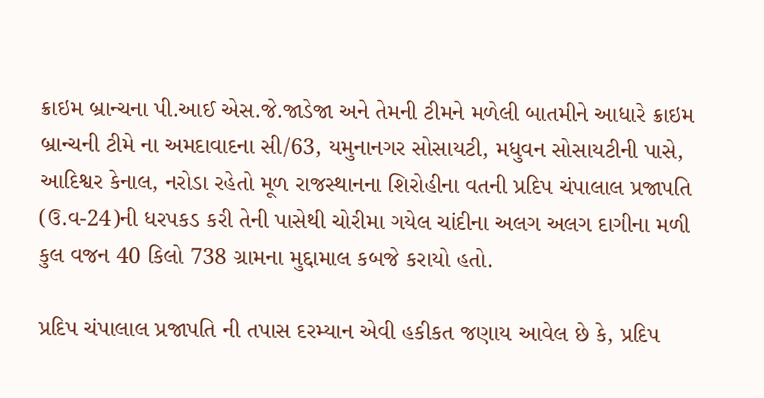ક્રાઇમ બ્રાન્ચના પી.આઈ એસ.જે.જાડેજા અને તેમની ટીમને મળેલી બાતમીને આધારે ક્રાઇમ બ્રાન્ચની ટીમે ના અમદાવાદના સી/63, યમુનાનગર સોસાયટી, મધુવન સોસાયટીની પાસે, આદિશ્વર કેનાલ, નરોડા રહેતો મૂળ રાજસ્થાનના શિરોહીના વતની પ્રદિપ ચંપાલાલ પ્રજાપતિ (ઉ.વ-24)ની ધરપકડ કરી તેની પાસેથી ચોરીમા ગયેલ ચાંદીના અલગ અલગ દાગીના મળી કુલ વજન 40 કિલો 738 ગ્રામના મુદ્દામાલ કબજે કરાયો હતો.

પ્રદિપ ચંપાલાલ પ્રજાપતિ ની તપાસ દરમ્યાન એવી હકીકત જણાય આવેલ છે કે, પ્રદિપ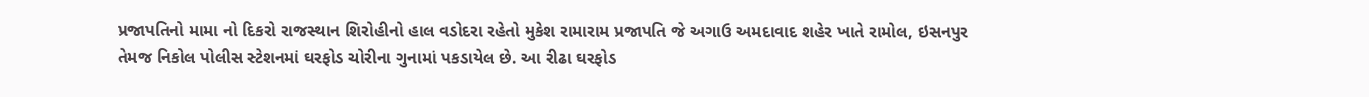પ્રજાપતિનો મામા નો દિકરો રાજસ્થાન શિરોહીનો હાલ વડોદરા રહેતો મુકેશ રામારામ પ્રજાપતિ જે અગાઉ અમદાવાદ શહેર ખાતે રામોલ, ઇસનપુર તેમજ નિકોલ પોલીસ સ્ટેશનમાં ઘરફોડ ચોરીના ગુનામાં પકડાયેલ છે. આ રીઢા ઘરફોડ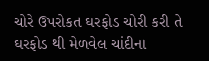ચોરે ઉપરોકત ઘરફોડ ચોરી કરી તે ઘરફોડ થી મેળવેલ ચાંદીના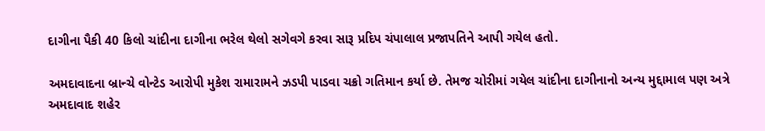દાગીના પૈકી 40 કિલો ચાંદીના દાગીના ભરેલ થેલો સગેવગે કરવા સારૂ પ્રદિપ ચંપાલાલ પ્રજાપતિને આપી ગયેલ હતો.

અમદાવાદના બ્રાન્ચે વોન્ટેડ આરોપી મુકેશ રામારામને ઝડપી પાડવા ચક્રો ગતિમાન કર્યા છે. તેમજ ચોરીમાં ગયેલ ચાંદીના દાગીનાનો અન્ય મુદ્દામાલ પણ અત્રે અમદાવાદ શહેર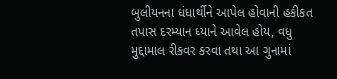બુલીયનના ધંધાર્થીને આપેલ હોવાની હકીકત તપાસ દરમ્યાન ધ્યાને આવેલ હોય, વધુ મુદ્દામાલ રીકવર કરવા તથા આ ગુનામાં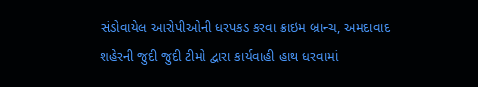સંડોવાયેલ આરોપીઓની ધરપકડ કરવા ક્રાઇમ બ્રાન્ચ, અમદાવાદ શહેરની જુદી જુદી ટીમો દ્વારા કાર્યવાહી હાથ ધરવામાં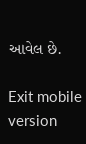આવેલ છે.

Exit mobile version